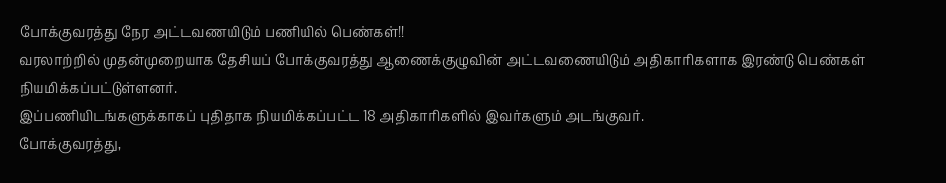போக்குவரத்து நேர அட்டவணயிடும் பணியில் பெண்கள்!!
வரலாற்றில் முதன்முறையாக தேசியப் போக்குவரத்து ஆணைக்குழுவின் அட்டவணையிடும் அதிகாரிகளாக இரண்டு பெண்கள் நியமிக்கப்பட்டுள்ளனர்.
இப்பணியிடங்களுக்காகப் புதிதாக நியமிக்கப்பட்ட 18 அதிகாரிகளில் இவர்களும் அடங்குவர்.
போக்குவரத்து,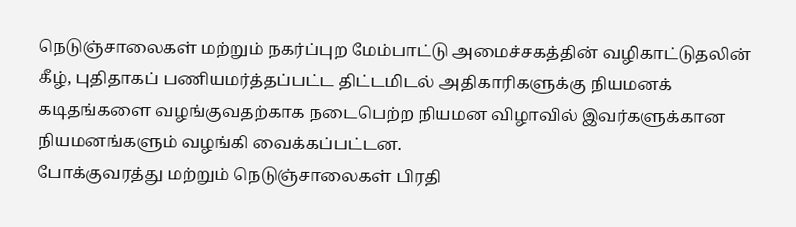நெடுஞ்சாலைகள் மற்றும் நகர்ப்புற மேம்பாட்டு அமைச்சகத்தின் வழிகாட்டுதலின் கீழ், புதிதாகப் பணியமர்த்தப்பட்ட திட்டமிடல் அதிகாரிகளுக்கு நியமனக் கடிதங்களை வழங்குவதற்காக நடைபெற்ற நியமன விழாவில் இவர்களுக்கான நியமனங்களும் வழங்கி வைக்கப்பட்டன.
போக்குவரத்து மற்றும் நெடுஞ்சாலைகள் பிரதி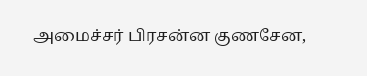அமைச்சர் பிரசன்ன குணசேன,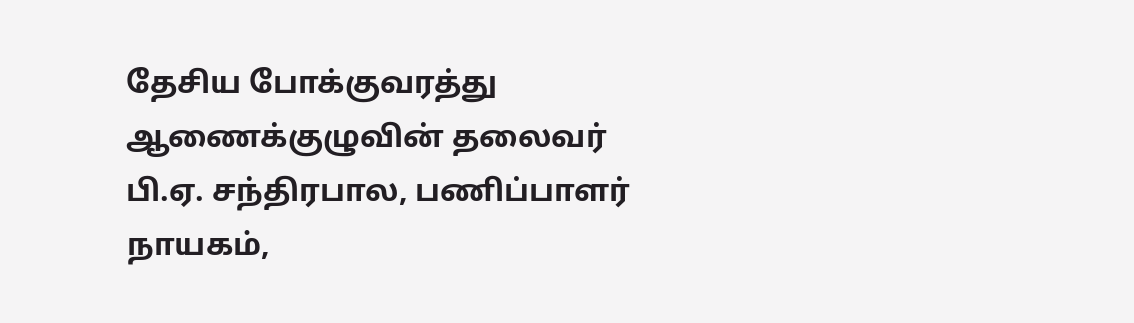தேசிய போக்குவரத்து ஆணைக்குழுவின் தலைவர் பி.ஏ. சந்திரபால, பணிப்பாளர் நாயகம்,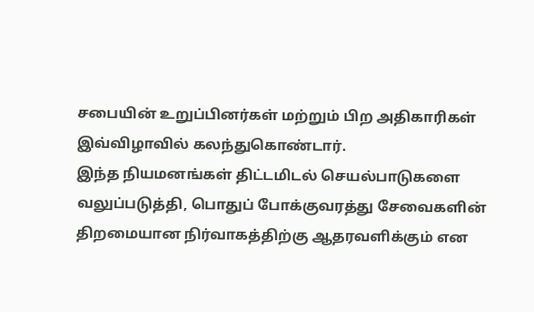சபையின் உறுப்பினர்கள் மற்றும் பிற அதிகாரிகள் இவ்விழாவில் கலந்துகொண்டார்.
இந்த நியமனங்கள் திட்டமிடல் செயல்பாடுகளை வலுப்படுத்தி, பொதுப் போக்குவரத்து சேவைகளின் திறமையான நிர்வாகத்திற்கு ஆதரவளிக்கும் என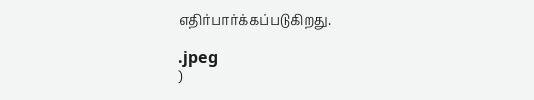எதிர்பார்க்கப்படுகிறது.

.jpeg
)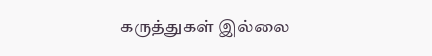கருத்துகள் இல்லை